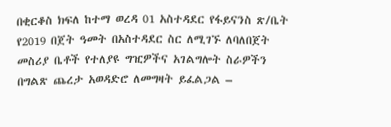በቂርቆስ ክፍለ ከተማ ወረዳ 01 አስተዳደር የፋይናንስ ጽ/ቤት የ2019 በጀት ዓመት በአስተዳደር ስር ለሚገኙ ለባለበጀት መስሪያ ቤቶች የተለያዩ ግዢዎችና አገልግሎት ስራዎችን በግልጽ ጨረታ አወዳድሮ ለመግዛት ይፈልጋል –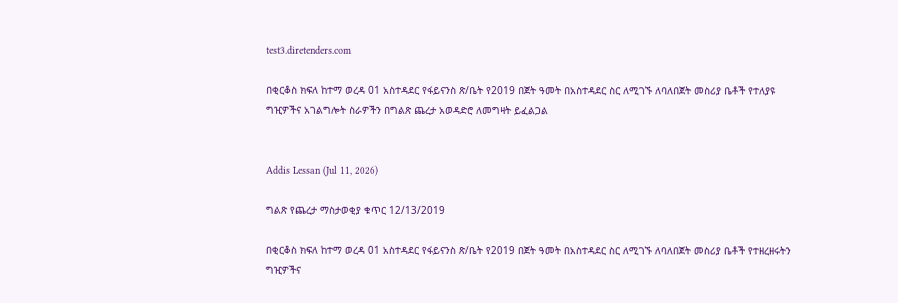test3.diretenders.com

በቂርቆስ ክፍለ ከተማ ወረዳ 01 አስተዳደር የፋይናንስ ጽ/ቤት የ2019 በጀት ዓመት በአስተዳደር ስር ለሚገኙ ለባለበጀት መስሪያ ቤቶች የተለያዩ ግዢዎችና አገልግሎት ስራዎችን በግልጽ ጨረታ አወዳድሮ ለመግዛት ይፈልጋል


Addis Lessan (Jul 11, 2026)

ግልጽ የጨረታ ማስታወቂያ ቁጥር 12/13/2019

በቂርቆስ ክፍለ ከተማ ወረዳ 01 አስተዳደር የፋይናንስ ጽ/ቤት የ2019 በጀት ዓመት በአስተዳደር ስር ለሚገኙ ለባለበጀት መስሪያ ቤቶች የተዘረዘሩትን ግዢዎችና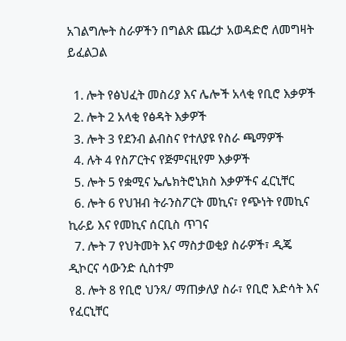አገልግሎት ስራዎችን በግልጽ ጨረታ አወዳድሮ ለመግዛት ይፈልጋል

  1. ሎት የፅህፈት መስሪያ እና ሌሎች አላቂ የቢሮ እቃዎች
  2. ሎት 2 አላቂ የፅዳት እቃዎች
  3. ሎት 3 የደንብ ልብስና የተለያዩ የስራ ጫማዎች
  4. ሉት 4 የስፖርትና የጅምናዚየም እቃዎች
  5. ሎት 5 የቋሚና ኤሌክትሮኒክስ እቃዎችና ፈርኒቸር
  6. ሎት 6 የህዝብ ትራንስፖርት መኪና፣ የጭነት የመኪና ኪራይ እና የመኪና ሰርቢስ ጥገና
  7. ሎት 7 የህትመት እና ማስታወቂያ ስራዎች፣ ዲጄ ዲኮርና ሳውንድ ሲስተም
  8. ሎት 8 የቢሮ ህንጻ/ ማጠቃለያ ስራ፣ የቢሮ እድሳት እና የፈርኒቸር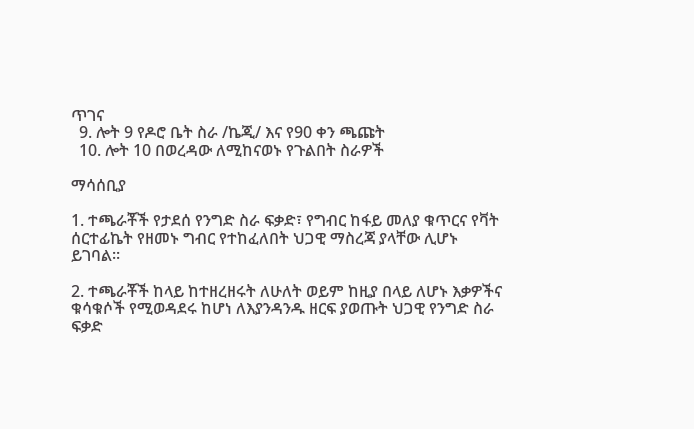ጥገና
  9. ሎት 9 የዶሮ ቤት ስራ /ኬጂ/ እና የ90 ቀን ጫጩት
  10. ሎት 10 በወረዳው ለሚከናወኑ የጉልበት ስራዎች

ማሳሰቢያ

1. ተጫራቾች የታደሰ የንግድ ስራ ፍቃድ፣ የግብር ከፋይ መለያ ቁጥርና የቫት ሰርተፊኬት የዘመኑ ግብር የተከፈለበት ህጋዊ ማስረጃ ያላቸው ሊሆኑ ይገባል።

2. ተጫራቾች ከላይ ከተዘረዘሩት ለሁለት ወይም ከዚያ በላይ ለሆኑ እቃዎችና ቁሳቁሶች የሚወዳደሩ ከሆነ ለእያንዳንዱ ዘርፍ ያወጡት ህጋዊ የንግድ ስራ ፍቃድ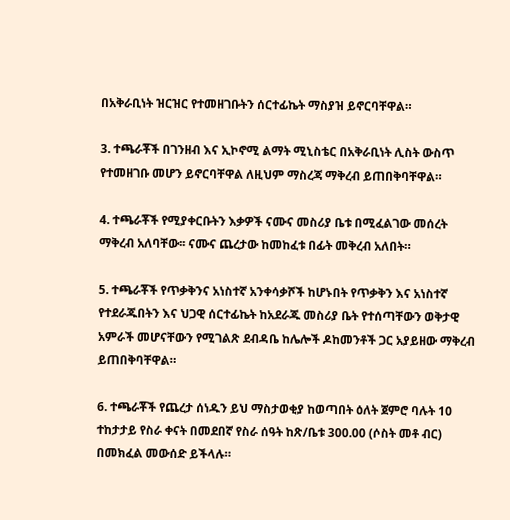በአቅራቢነት ዝርዝር የተመዘገቡትን ሰርተፊኬት ማስያዝ ይኖርባቸዋል።

3. ተጫራቾች በገንዘብ እና ኢኮኖሚ ልማት ሚኒስቴር በአቅራቢነት ሊስት ውስጥ የተመዘገቡ መሆን ይኖርባቸዋል ለዚህም ማስረጃ ማቅረብ ይጠበቅባቸዋል።

4. ተጫራቾች የሚያቀርቡትን እቃዎች ናሙና መስሪያ ቤቱ በሚፈልገው መሰረት ማቅረብ አለባቸው፡፡ ናሙና ጨረታው ከመከፈቱ በፊት መቅረብ አለበት።

5. ተጫራቾች የጥቃቅንና አነስተኛ አንቀሳቃሾች ከሆኑበት የጥቃቅን እና አነስተኛ የተደራጁበትን እና ህጋዊ ሰርተፊኬት ከአደራጁ መስሪያ ቤት የተሰጣቸውን ወቅታዊ አምራች መሆናቸውን የሚገልጽ ደብዳቤ ከሌሎች ዶከመንቶች ጋር አያይዘው ማቅረብ ይጠበቅባቸዋል።

6. ተጫራቾች የጨረታ ሰነዱን ይህ ማስታወቂያ ከወጣበት ዕለት ጀምሮ ባሉት 10 ተከታታይ የስራ ቀናት በመደበኛ የስራ ሰዓት ከጽ/ቤቱ 300.00 (ሶስት መቶ ብር) በመክፈል መውሰድ ይችላሉ።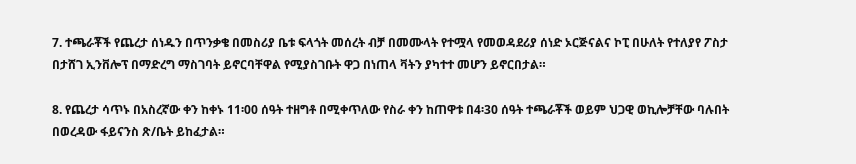7. ተጫራቾች የጨረታ ሰነዱን በጥንቃቄ በመስሪያ ቤቱ ፍላጎት መሰረት ብቻ በመሙላት የተሟላ የመወዳደሪያ ሰነድ ኦርጅናልና ኮፒ በሁለት የተለያየ ፖስታ በታሸገ ኢንቨሎፕ በማድረግ ማስገባት ይኖርባቸዋል የሚያስገቡት ዋጋ በነጠላ ቫትን ያካተተ መሆን ይኖርበታል።

8. የጨረታ ሳጥኑ በአስረኛው ቀን ከቀኑ 11፡00 ሰዓት ተዘግቶ በሚቀጥለው የስራ ቀን ከጠዋቱ በ4፡30 ሰዓት ተጫራቾች ወይም ህጋዊ ወኪሎቻቸው ባሉበት በወረዳው ፋይናንስ ጽ/ቤት ይከፈታል።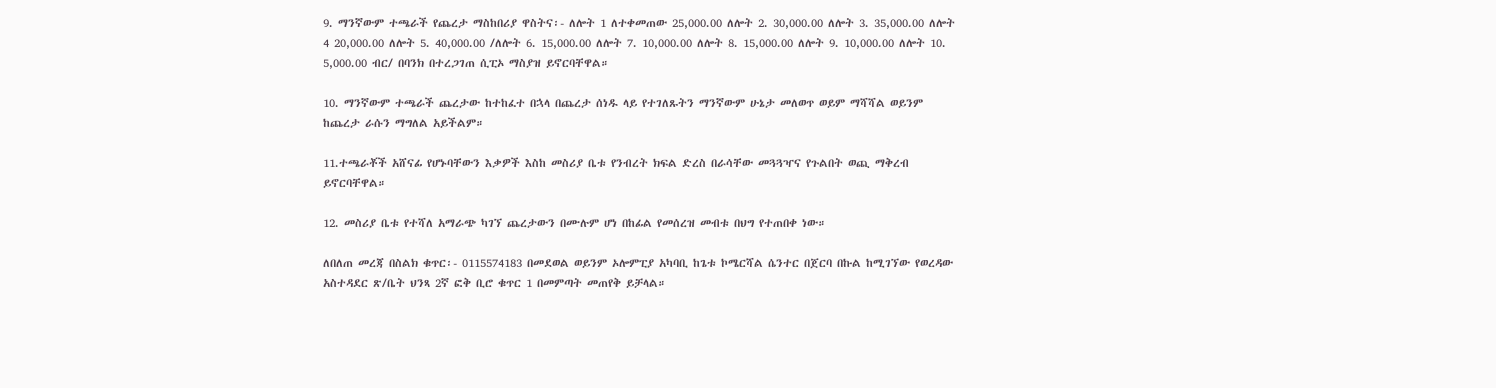9. ማንኛውም ተጫራች የጨረታ ማስከበሪያ ዋስትና፡- ለሎት 1 ለተቀመጠው 25,000.00 ለሎት 2. 30,000.00 ለሎት 3. 35,000.00 ለሎት 4 20,000.00 ለሎት 5. 40,000.00 /ለሎት 6. 15,000.00 ለሎት 7. 10,000.00 ለሎት 8. 15,000.00 ለሎት 9. 10,000.00 ለሎት 10. 5,000.00 ብር/ በባንክ በተረጋገጠ ሲፒኦ ማስያዝ ይኖርባቸዋል።

10. ማንኛውም ተጫራች ጨረታው ከተከፈተ በኋላ በጨረታ ሰነዱ ላይ የተገለጹትን ማንኛውም ሁኔታ መለወጥ ወይም ማሻሻል ወይንም ከጨረታ ራሱን ማግለል አይችልም።

11.ተጫራቾች አሸናፊ የሆኑባቸውን እቃዎች እስከ መስሪያ ቤቱ የንብረት ክፍል ድረስ በራሳቸው መጓጓዣና የጉልበት ወጪ ማቅረብ ይኖርባቸዋል።

12. መስሪያ ቤቱ የተሻለ አማራጭ ካገኘ ጨረታውን በሙሉም ሆነ በከፊል የመሰረዝ መብቱ በህግ የተጠበቀ ነው።

ለበለጠ መረጃ በስልክ ቁጥር፡- 0115574183 በመደወል ወይንም ኦሎምፒያ አካባቢ ከጌቱ ኮሜርሻል ሴንተር በጀርባ በኩል ከሚገኘው የወረዳው አስተዳደር ጽ/ቤት ህንጻ 2ኛ ፎቅ ቢሮ ቁጥር 1 በመምጣት መጠየቅ ይቻላል።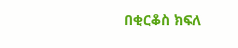በቂርቆስ ክፍለ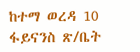ከተማ ወረዳ 10 ፋይናንስ ጽ/ቤት